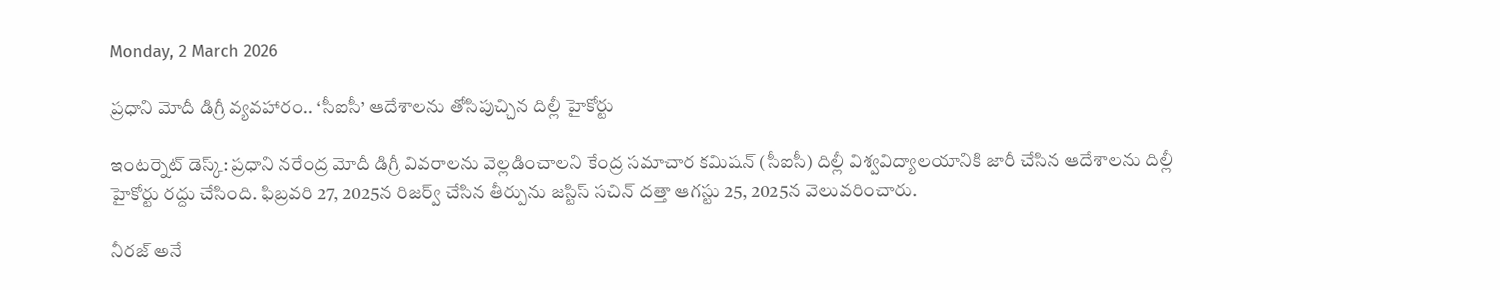Monday, 2 March 2026

ప్రధాని మోదీ డిగ్రీ వ్యవహారం.. ‘సీఐసీ’ ఆదేశాలను తోసిపుచ్చిన దిల్లీ హైకోర్టు

ఇంటర్నెట్‌ డెస్క్: ప్రధాని నరేంద్ర మోదీ డిగ్రీ వివరాలను వెల్లడించాలని కేంద్ర సమాచార కమిషన్‌ (సీఐసీ) దిల్లీ విశ్వవిద్యాలయానికి జారీ చేసిన ఆదేశాలను దిల్లీ హైకోర్టు రద్దు చేసింది. ఫిబ్రవరి 27, 2025న రిజర్వ్‌ చేసిన తీర్పును జస్టిస్‌ సచిన్‌ దత్తా ఆగస్టు 25, 2025న వెలువరించారు.

నీరజ్‌ అనే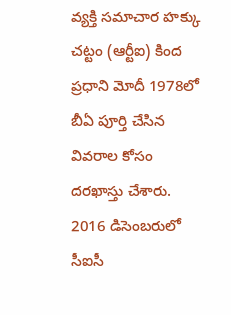వ్యక్తి సమాచార హక్కు చట్టం (ఆర్టీఐ) కింద ప్రధాని మోదీ 1978లో బీఏ పూర్తి చేసిన వివరాల కోసం దరఖాస్తు చేశారు. 2016 డిసెంబరులో సీఐసీ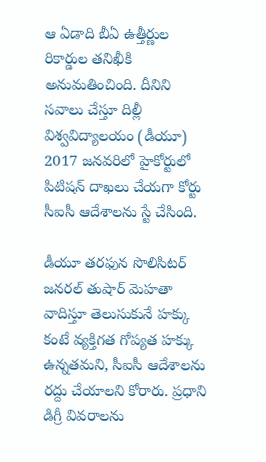ఆ ఏడాది బీఏ ఉత్తీర్ణుల రికార్డుల తనిఖీకి అనుమతించింది. దీనిని సవాలు చేస్తూ దిల్లీ విశ్వవిద్యాలయం (డీయూ) 2017 జనవరిలో హైకోర్టులో పిటిషన్‌ దాఖలు చేయగా కోర్టు సీఐసీ ఆదేశాలను స్టే చేసింది.

డీయూ తరఫున సొలిసిటర్‌ జనరల్‌ తుషార్‌ మెహతా వాదిస్తూ తెలుసుకునే హక్కు కంటే వ్యక్తిగత గోప్యత హక్కు ఉన్నతమని, సీఐసీ ఆదేశాలను రద్దు చేయాలని కోరారు. ప్రధాని డిగ్రీ వివరాలను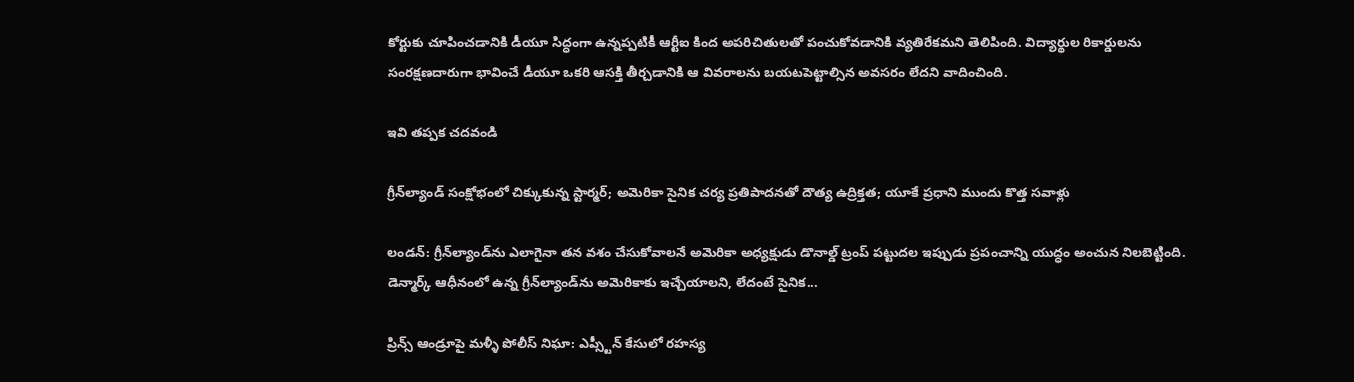కోర్టుకు చూపించడానికి డీయూ సిద్ధంగా ఉన్నప్పటికీ ఆర్టీఐ కింద అపరిచితులతో పంచుకోవడానికి వ్యతిరేకమని తెలిపింది. విద్యార్థుల రికార్డులను సంరక్షణదారుగా భావించే డీయూ ఒకరి ఆసక్తి తీర్చడానికి ఆ వివరాలను బయటపెట్టాల్సిన అవసరం లేదని వాదించింది.

ఇవి తప్పక చదవండి

గ్రీన్‌ల్యాండ్ సంక్షోభంలో చిక్కుకున్న స్టార్మర్; అమెరికా సైనిక చర్య ప్రతిపాదనతో దౌత్య ఉద్రిక్తత; యూకే ప్రధాని ముందు కొత్త సవాళ్లు

లండన్: గ్రీన్‌ల్యాండ్‌ను ఎలాగైనా తన వశం చేసుకోవాలనే అమెరికా అధ్యక్షుడు డొనాల్డ్ ట్రంప్ పట్టుదల ఇప్పుడు ప్రపంచాన్ని యుద్ధం అంచున నిలబెట్టింది. డెన్మార్క్ ఆధీనంలో ఉన్న గ్రీన్‌ల్యాండ్‌ను అమెరికాకు ఇచ్చేయాలని, లేదంటే సైనిక...

ప్రిన్స్ ఆండ్రూపై మళ్ళీ పోలీస్ నిఘా: ఎప్స్టీన్ కేసులో రహస్య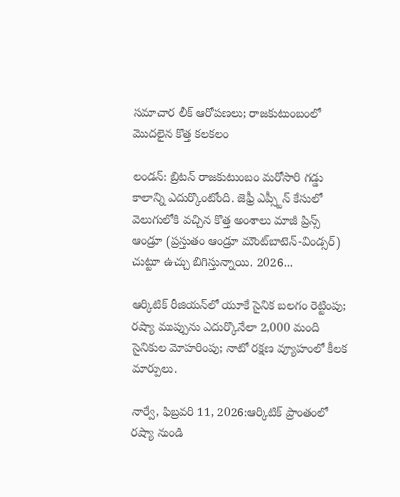సమాచార లీక్ ఆరోపణలు; రాజకుటుంబంలో మొదలైన కొత్త కలకలం

లండన్: బ్రిటన్ రాజకుటుంబం మరోసారి గడ్డు కాలాన్ని ఎదుర్కొంటోంది. జెఫ్రీ ఎప్స్టీన్ కేసులో వెలుగులోకి వచ్చిన కొత్త అంశాలు మాజీ ప్రిన్స్ ఆండ్రూ (ప్రస్తుతం ఆండ్రూ మౌంట్‌బాటెన్-విండ్సర్) చుట్టూ ఉచ్చు బిగిస్తున్నాయి. 2026...

ఆర్కిటిక్ రీజియన్‌లో యూకే సైనిక బలగం రెట్టింపు; రష్యా ముప్పును ఎదుర్కొనేలా 2,000 మంది సైనికుల మోహరింపు; నాటో రక్షణ వ్యూహంలో కీలక మార్పులు.

నార్వే, ఫిబ్రవరి 11, 2026:ఆర్కిటిక్ ప్రాంతంలో రష్యా నుండి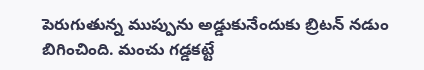పెరుగుతున్న ముప్పును అడ్డుకునేందుకు బ్రిటన్ నడుం బిగించింది. మంచు గడ్డకట్టే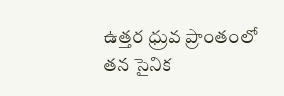ఉత్తర ధ్రువ ప్రాంతంలో తన సైనిక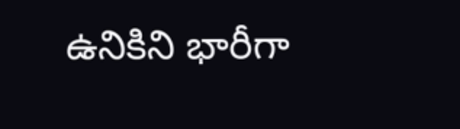ఉనికిని భారీగా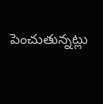పెంచుతున్నట్లు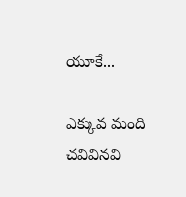యూకే...

ఎక్కువ మంది చవివినవి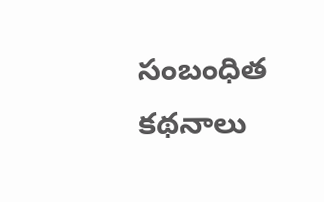సంబంధిత కథనాలు